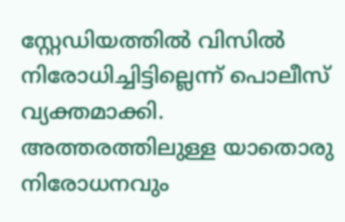സ്റ്റേഡിയത്തിൽ വിസിൽ നിരോധിച്ചിട്ടില്ലെന്ന് പൊലീസ് വ്യക്തമാക്കി. അത്തരത്തിലുള്ള യാതൊരു നിരോധനവും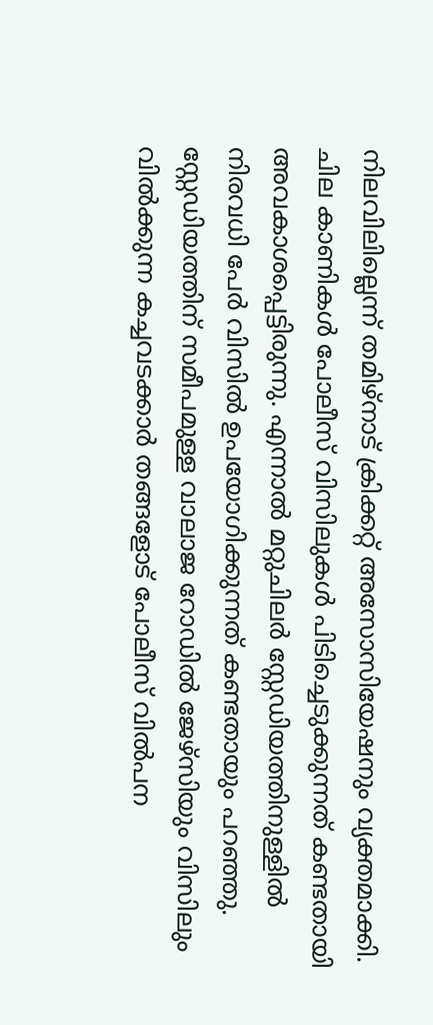നിലവിലില്ലെന്ന് തമിഴ്നാട് ക്രിക്കറ്റ് അസോസിയേഷനും വ്യക്തമാക്കി. ചില കാണികൾ പോലീസ് വിസിലുകൾ പിടിച്ചെടുക്കുന്നത് കണ്ടതായി അവകാശപ്പെട്ടിരുന്നു. എന്നാൽ മറ്റുചിലർ സ്റ്റേഡിയത്തിനുള്ളിൽ നിരവധി പേർ വിസിൽ ഉപയോഗിക്കുന്നത് കണ്ടതായും പറഞ്ഞു. സ്റ്റേഡിയത്തിന് സമീപമുള്ള വാലാജ റോഡിൽ ജേഴ്സിയും വിസിലും വിൽക്കുന്ന കച്ചവടക്കാർ തങ്ങളോട് പോലീസ് വിൽപന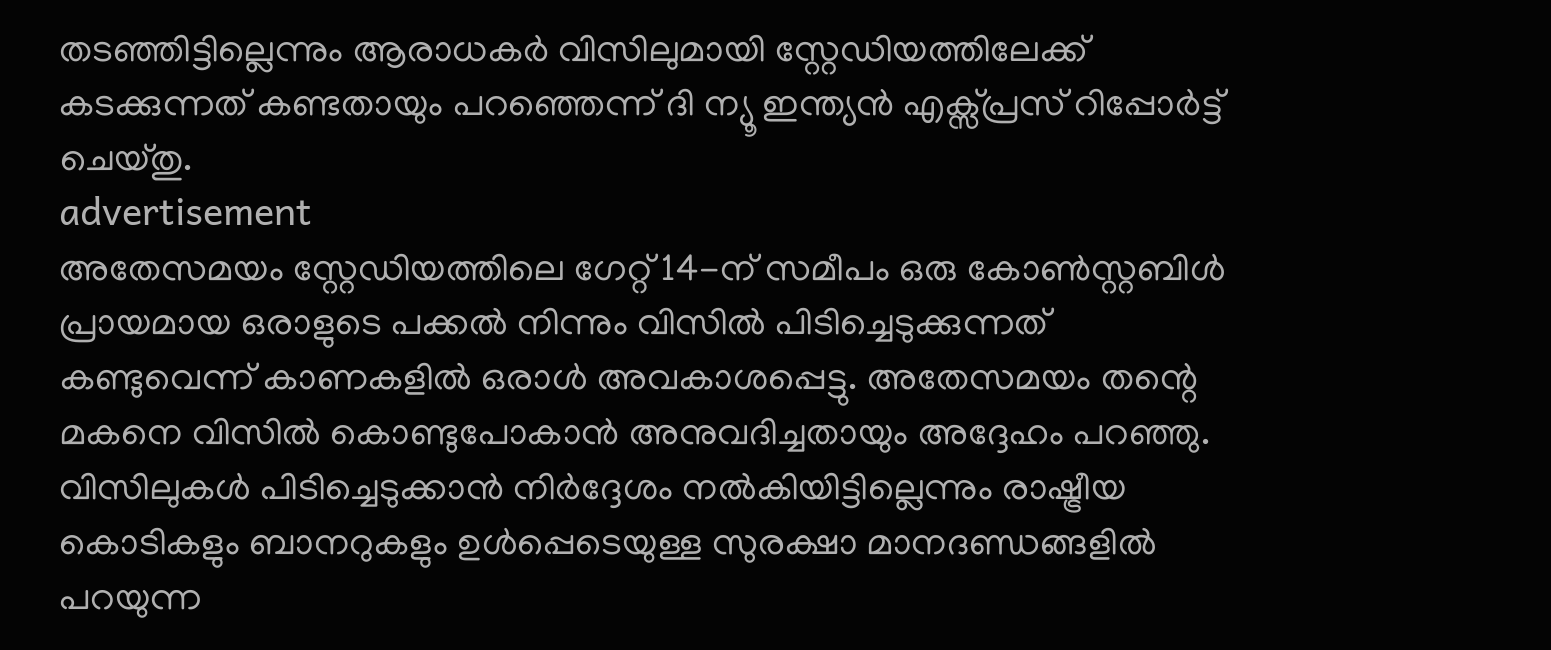തടഞ്ഞിട്ടില്ലെന്നും ആരാധകർ വിസിലുമായി സ്റ്റേഡിയത്തിലേക്ക് കടക്കുന്നത് കണ്ടതായും പറഞ്ഞെന്ന് ദി ന്യൂ ഇന്ത്യൻ എക്സ്പ്രസ് റിപ്പോർട്ട് ചെയ്തു.
advertisement
അതേസമയം സ്റ്റേഡിയത്തിലെ ഗേറ്റ് 14-ന് സമീപം ഒരു കോൺസ്റ്റബിൾ പ്രായമായ ഒരാളുടെ പക്കൽ നിന്നും വിസിൽ പിടിച്ചെടുക്കുന്നത് കണ്ടുവെന്ന് കാണകളിൽ ഒരാൾ അവകാശപ്പെട്ടു. അതേസമയം തന്റെ മകനെ വിസിൽ കൊണ്ടുപോകാൻ അനുവദിച്ചതായും അദ്ദേഹം പറഞ്ഞു. വിസിലുകൾ പിടിച്ചെടുക്കാൻ നിർദ്ദേശം നൽകിയിട്ടില്ലെന്നും രാഷ്ട്രീയ കൊടികളും ബാനറുകളും ഉൾപ്പെടെയുള്ള സുരക്ഷാ മാനദണ്ഡങ്ങളിൽ പറയുന്ന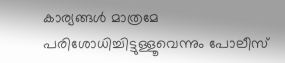കാര്യങ്ങൾ മാത്രമേ പരിശോധിച്ചിട്ടുള്ളൂവെന്നും പോലീസ്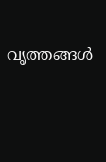വൃത്തങ്ങൾ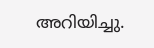അറിയിച്ചു.